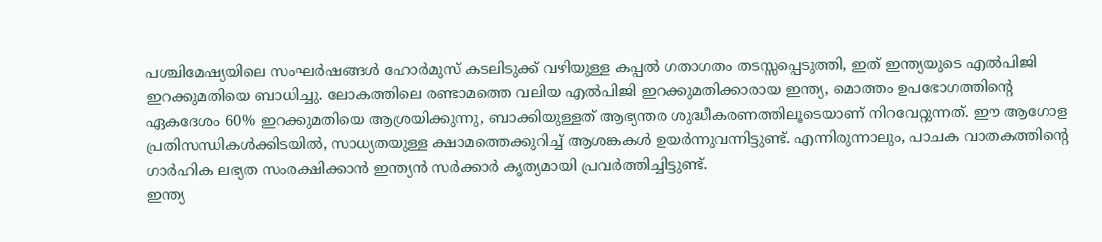പശ്ചിമേഷ്യയിലെ സംഘർഷങ്ങൾ ഹോർമുസ് കടലിടുക്ക് വഴിയുള്ള കപ്പൽ ഗതാഗതം തടസ്സപ്പെടുത്തി, ഇത് ഇന്ത്യയുടെ എൽപിജി ഇറക്കുമതിയെ ബാധിച്ചു. ലോകത്തിലെ രണ്ടാമത്തെ വലിയ എൽപിജി ഇറക്കുമതിക്കാരായ ഇന്ത്യ, മൊത്തം ഉപഭോഗത്തിന്റെ ഏകദേശം 60% ഇറക്കുമതിയെ ആശ്രയിക്കുന്നു, ബാക്കിയുള്ളത് ആഭ്യന്തര ശുദ്ധീകരണത്തിലൂടെയാണ് നിറവേറ്റുന്നത്. ഈ ആഗോള പ്രതിസന്ധികൾക്കിടയിൽ, സാധ്യതയുള്ള ക്ഷാമത്തെക്കുറിച്ച് ആശങ്കകൾ ഉയർന്നുവന്നിട്ടുണ്ട്. എന്നിരുന്നാലും, പാചക വാതകത്തിന്റെ ഗാർഹിക ലഭ്യത സംരക്ഷിക്കാൻ ഇന്ത്യൻ സർക്കാർ കൃത്യമായി പ്രവർത്തിച്ചിട്ടുണ്ട്.
ഇന്ത്യ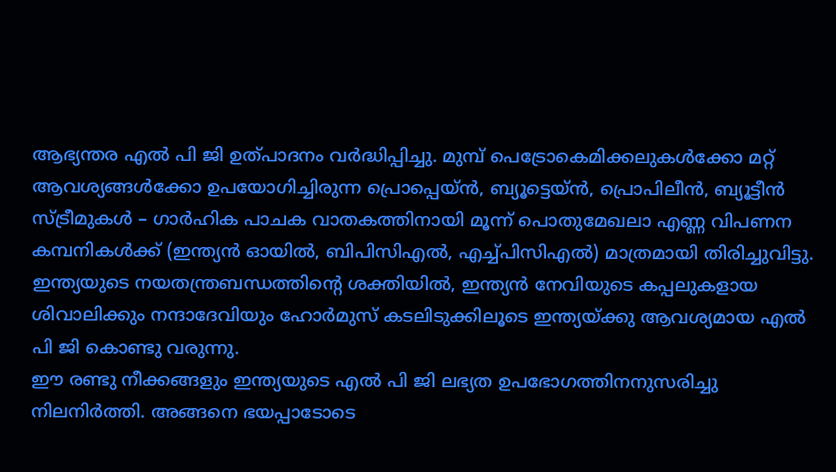ആഭ്യന്തര എൽ പി ജി ഉത്പാദനം വർദ്ധിപ്പിച്ചു. മുമ്പ് പെട്രോകെമിക്കലുകൾക്കോ മറ്റ് ആവശ്യങ്ങൾക്കോ ഉപയോഗിച്ചിരുന്ന പ്രൊപ്പെയ്ൻ, ബ്യൂട്ടെയ്ൻ, പ്രൊപിലീൻ, ബ്യൂട്ടീൻ സ്ട്രീമുകൾ – ഗാർഹിക പാചക വാതകത്തിനായി മൂന്ന് പൊതുമേഖലാ എണ്ണ വിപണന കമ്പനികൾക്ക് (ഇന്ത്യൻ ഓയിൽ, ബിപിസിഎൽ, എച്ച്പിസിഎൽ) മാത്രമായി തിരിച്ചുവിട്ടു.
ഇന്ത്യയുടെ നയതന്ത്രബന്ധത്തിന്റെ ശക്തിയിൽ, ഇന്ത്യൻ നേവിയുടെ കപ്പലുകളായ ശിവാലിക്കും നന്ദാദേവിയും ഹോർമുസ് കടലിടുക്കിലൂടെ ഇന്ത്യയ്ക്കു ആവശ്യമായ എൽ പി ജി കൊണ്ടു വരുന്നു.
ഈ രണ്ടു നീക്കങ്ങളും ഇന്ത്യയുടെ എൽ പി ജി ലഭ്യത ഉപഭോഗത്തിനനുസരിച്ചു നിലനിർത്തി. അങ്ങനെ ഭയപ്പാടോടെ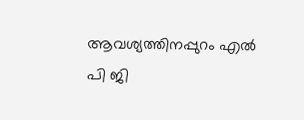ആവശ്യത്തിനപ്പുറം എൽ പി ജി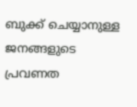ബുക്ക് ചെയ്യാനുള്ള ജനങ്ങളുടെ പ്രവണത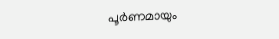പൂർണമായും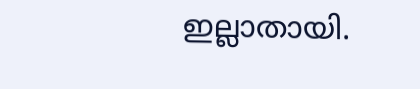ഇല്ലാതായി.